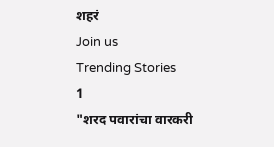शहरं
Join us
Trending Stories
1
"शरद पवारांचा वारकरी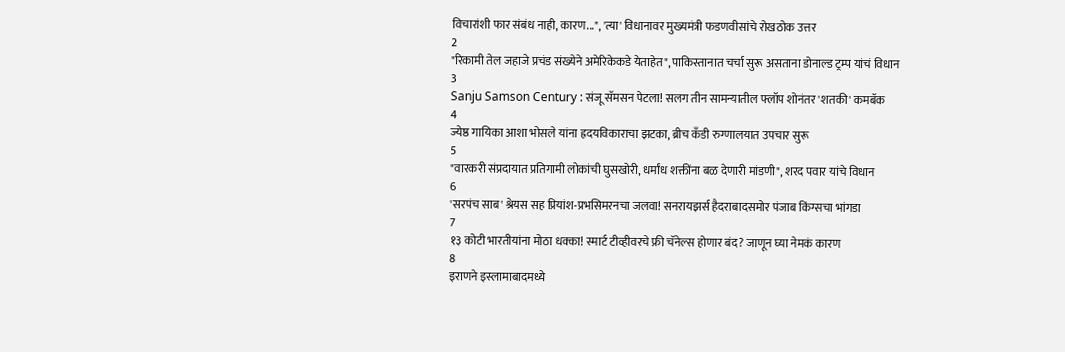विचारांशी फार संबंध नाही, कारण...", 'त्या' विधानावर मुख्यमंत्री फडणवीसांचे रोखठोक उत्तर
2
"रिकामी तेल जहाजे प्रचंड संख्येने अमेरिकेकडे येताहेत", पाकिस्तानात चर्चा सुरू असताना डोनाल्ड ट्रम्प यांचं विधान
3
Sanju Samson Century : संजू सॅमसन पेटला! सलग तीन सामन्यातील फ्लॉप शोनंतर 'शतकी' कमबॅक
4
ज्येष्ठ गायिका आशा भोसले यांना ह्रदयविकाराचा झटका, ब्रीच कँडी रुग्णालयात उपचार सुरू
5
"वारकरी संप्रदायात प्रतिगामी लोकांची घुसखोरी, धर्मांध शक्तींना बळ देणारी मांडणी", शरद पवार यांचे विधान
6
'सरपंच साब' श्रेयस सह प्रियांश-प्रभसिमरनचा जलवा! सनरायझर्स हैदराबादसमोर पंजाब किंग्सचा भांगडा
7
१३ कोटी भारतीयांना मोठा धक्का! स्मार्ट टीव्हीवरचे फ्री चॅनेल्स होणार बंद? जाणून घ्या नेमकं कारण
8
इराणने इस्लामाबादमध्ये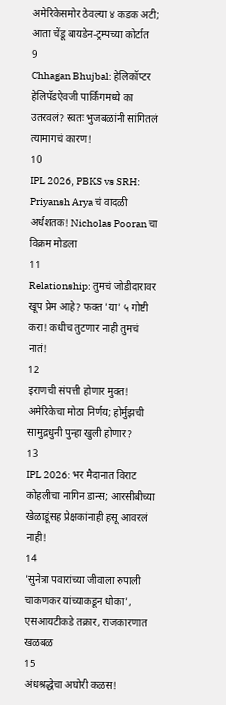अमेरिकेसमोर ठेवल्या ४ कडक अटी; आता चेंडू बायडेन-ट्रम्पच्या कोर्टात
9
Chhagan Bhujbal: हेलिकॉप्टर हेलिपॅडऐवजी पार्किंगमध्ये का उतरवलं? स्वतः भुजबळांनी सांगितलं त्यामागचं कारण!
10
IPL 2026, PBKS vs SRH: Priyansh Arya चं वादळी अर्धशतक! Nicholas Pooran चा विक्रम मोडला
11
Relationship: तुमचं जोडीदारावर खूप प्रेम आहे? फक्त 'या' ५ गोष्टी करा! कधीच तुटणार नाही तुमचं नातं!
12
इराणची संपत्ती होणार मुक्त! अमेरिकेचा मोठा निर्णय; होर्मुझची सामुद्रधुनी पुन्हा खुली होणार?
13
IPL 2026: भर मैदानात विराट कोहलीचा नागिन डान्स; आरसीबीच्या खेळाडूंसह प्रेक्षकांनाही हसू आवरलं नाही!
14
'सुनेत्रा पवारांच्या जीवाला रुपाली चाकणकर यांच्याकडून धोका', एसआयटीकडे तक्रार, राजकारणात खळबळ
15
अंधश्रद्धेचा अघोरी कळस!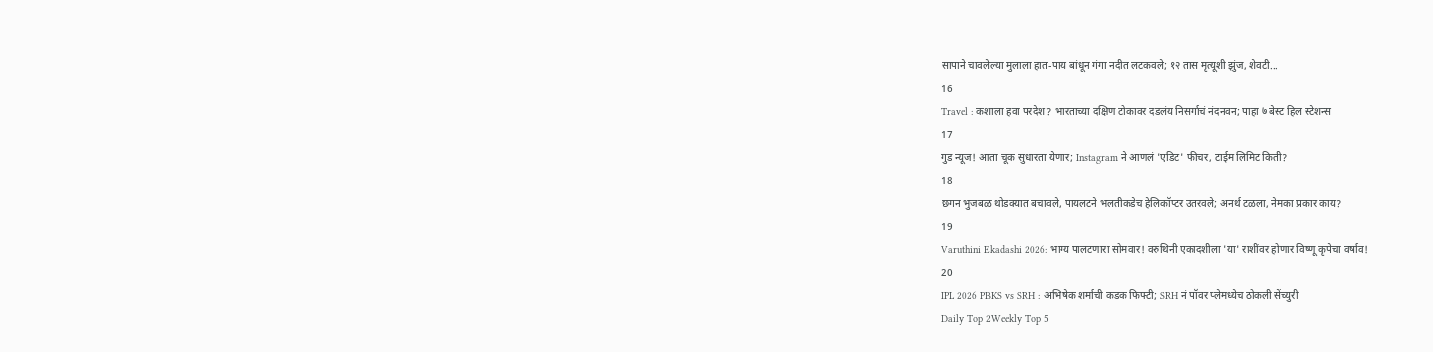सापाने चावलेल्या मुलाला हात-पाय बांधून गंगा नदीत लटकवले; १२ तास मृत्यूशी झुंज, शेवटी...
16
Travel : कशाला हवा परदेश? भारताच्या दक्षिण टोकावर दडलंय निसर्गाचं नंदनवन; पाहा ७ बेस्ट हिल स्टेशन्स
17
गुड न्यूज! आता चूक सुधारता येणार; Instagram ने आणलं 'एडिट' फीचर, टाईम लिमिट किती?
18
छगन भुजबळ थोडक्यात बचावले, पायलटने भलतीकडेच हेलिकॉप्टर उतरवले; अनर्थ टळला, नेमका प्रकार काय?
19
Varuthini Ekadashi 2026: भाग्य पालटणारा सोमवार! वरुथिनी एकादशीला 'या' राशींवर होणार विष्णू कृपेचा वर्षाव!
20
IPL 2026 PBKS vs SRH : अभिषेक शर्माची कडक फिफ्टी; SRH नं पॉवर प्लेमध्येच ठोकली सेंच्युरी
Daily Top 2Weekly Top 5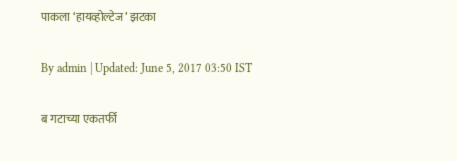पाकला ‘हायव्होल्टेज’ झटका

By admin | Updated: June 5, 2017 03:50 IST

ब गटाच्या एकतर्फी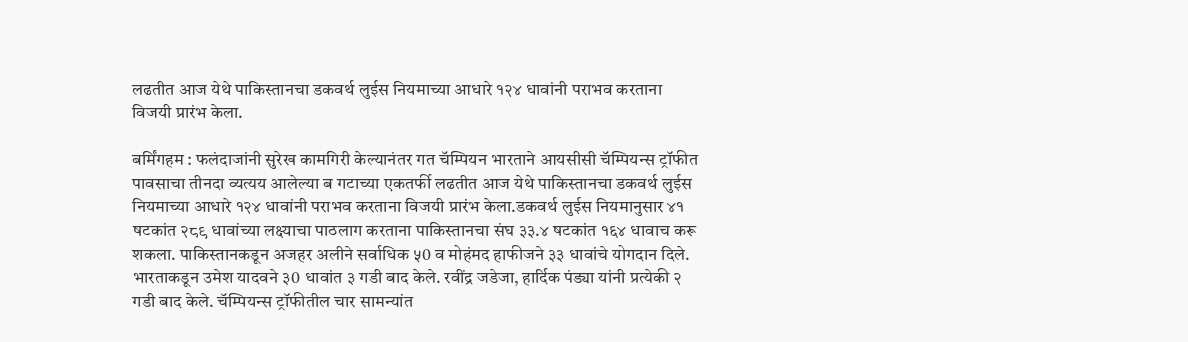लढतीत आज येथे पाकिस्तानचा डकवर्थ लुईस नियमाच्या आधारे १२४ धावांनी पराभव करताना विजयी प्रारंभ केला.

बर्मिंगहम : फलंदाजांनी सुरेख कामगिरी केल्यानंतर गत चॅम्पियन भारताने आयसीसी चॅम्पियन्स ट्रॉफीत पावसाचा तीनदा व्यत्यय आलेल्या ब गटाच्या एकतर्फी लढतीत आज येथे पाकिस्तानचा डकवर्थ लुईस नियमाच्या आधारे १२४ धावांनी पराभव करताना विजयी प्रारंभ केला.डकवर्थ लुईस नियमानुसार ४१ षटकांत २८९ धावांच्या लक्ष्याचा पाठलाग करताना पाकिस्तानचा संघ ३३.४ षटकांत १६४ धावाच करू शकला. पाकिस्तानकडून अजहर अलीने सर्वाधिक ५0 व मोहंमद हाफीजने ३३ धावांचे योगदान दिले. भारताकडून उमेश यादवने ३0 धावांत ३ गडी बाद केले. रवींद्र जडेजा, हार्दिक पंड्या यांनी प्रत्येकी २ गडी बाद केले. चॅम्पियन्स ट्रॉफीतील चार सामन्यांत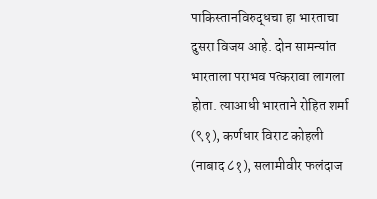पाकिस्तानविरुद्धचा हा भारताचा दुसरा विजय आहे. दोन सामन्यांत भारताला पराभव पत्करावा लागला होता. त्याआधी भारताने रोहित शर्मा (९१), कर्णधार विराट कोहली (नाबाद ८१), सलामीवीर फलंदाज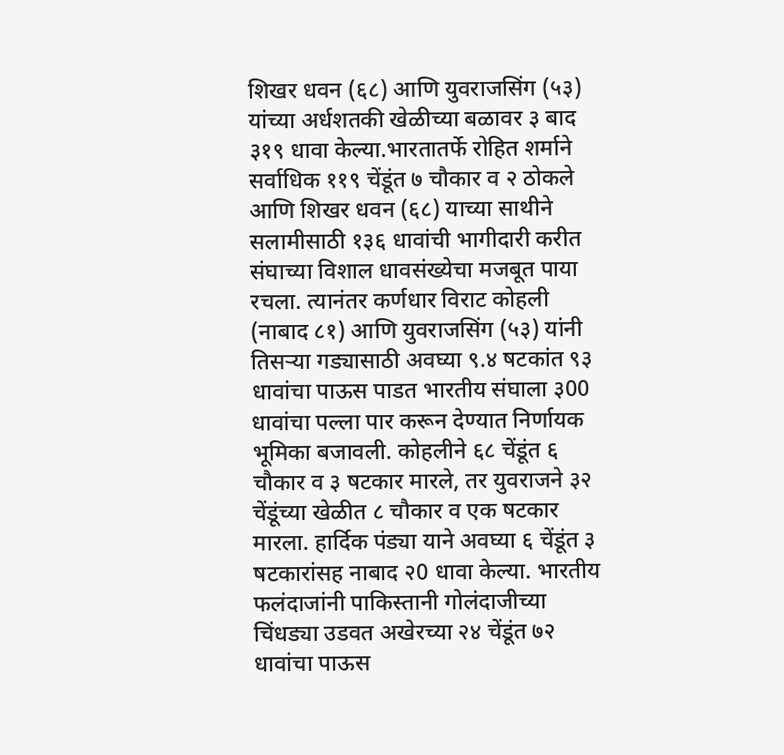शिखर धवन (६८) आणि युवराजसिंग (५३) यांच्या अर्धशतकी खेळीच्या बळावर ३ बाद ३१९ धावा केल्या.भारतातर्फे रोहित शर्माने सर्वाधिक ११९ चेंडूंत ७ चौकार व २ ठोकले आणि शिखर धवन (६८) याच्या साथीने सलामीसाठी १३६ धावांची भागीदारी करीत संघाच्या विशाल धावसंख्येचा मजबूत पाया रचला. त्यानंतर कर्णधार विराट कोहली (नाबाद ८१) आणि युवराजसिंग (५३) यांनी तिसऱ्या गड्यासाठी अवघ्या ९.४ षटकांत ९३ धावांचा पाऊस पाडत भारतीय संघाला ३00 धावांचा पल्ला पार करून देण्यात निर्णायक भूमिका बजावली. कोहलीने ६८ चेंडूंत ६ चौकार व ३ षटकार मारले, तर युवराजने ३२ चेंडूंच्या खेळीत ८ चौकार व एक षटकार मारला. हार्दिक पंड्या याने अवघ्या ६ चेंडूंत ३ षटकारांसह नाबाद २0 धावा केल्या. भारतीय फलंदाजांनी पाकिस्तानी गोलंदाजीच्या चिंधड्या उडवत अखेरच्या २४ चेंडूंत ७२ धावांचा पाऊस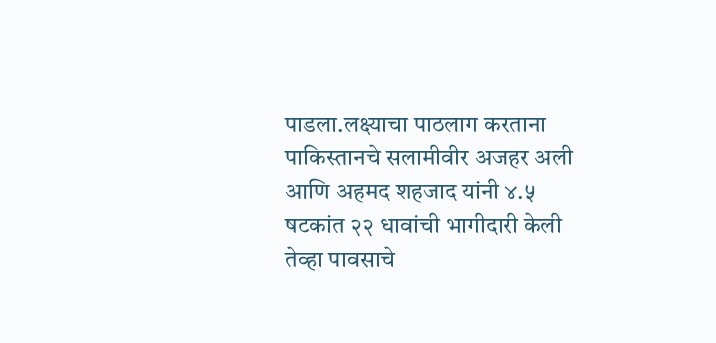पाडला.लक्ष्याचा पाठलाग करताना पाकिस्तानचे सलामीवीर अजहर अली आणि अहमद शहजाद यांनी ४.५ षटकांत २२ धावांची भागीदारी केली तेव्हा पावसाचे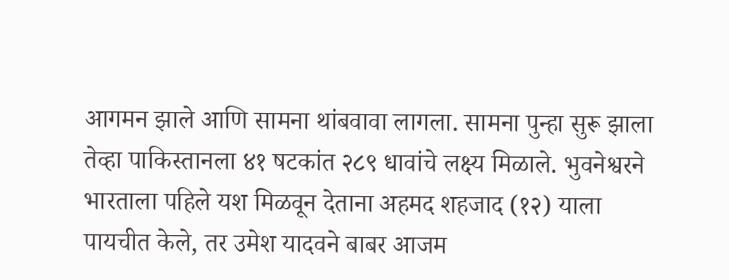आगमन झाले आणि सामना थांबवावा लागला. सामना पुन्हा सुरू झाला तेव्हा पाकिस्तानला ४१ षटकांत २८९ धावांचे लक्ष्य मिळाले. भुवनेश्वरने भारताला पहिले यश मिळवून देताना अहमद शहजाद (१२) याला पायचीत केले, तर उमेश यादवने बाबर आजम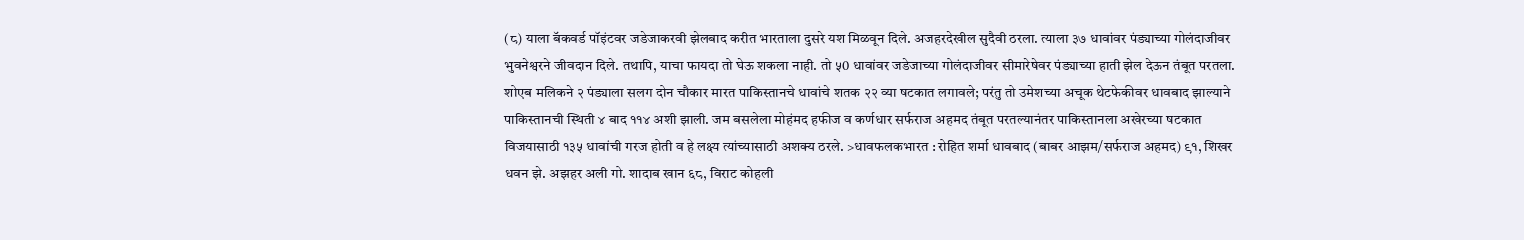(८) याला बॅकवर्ड पॉइंटवर जडेजाकरवी झेलबाद करीत भारताला दुसरे यश मिळवून दिले. अजहरदेखील सुदैवी ठरला. त्याला ३७ धावांवर पंड्याच्या गोलंदाजीवर भुवनेश्वरने जीवदान दिले. तथापि, याचा फायदा तो घेऊ शकला नाही. तो ५0 धावांवर जडेजाच्या गोलंदाजीवर सीमारेषेवर पंड्याच्या हाती झेल देऊन तंबूत परतला. शोएब मलिकने २ पंड्याला सलग दोन चौकार मारत पाकिस्तानचे धावांचे शतक २२ व्या षटकात लगावले; परंतु तो उमेशच्या अचूक थेटफेकीवर धावबाद झाल्याने पाकिस्तानची स्थिती ४ बाद ११४ अशी झाली. जम बसलेला मोहंमद हफीज व कर्णधार सर्फराज अहमद तंबूत परतल्यानंतर पाकिस्तानला अखेरच्या षटकात विजयासाठी १३५ धावांची गरज होती व हे लक्ष्य त्यांच्यासाठी अशक्य ठरले. >धावफलकभारत : रोहित शर्मा धावबाद (बाबर आझम/सर्फराज अहमद) ९१, शिखर धवन झे. अझहर अली गो. शादाब खान ६८, विराट कोहली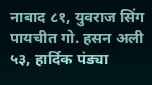नाबाद ८१, युवराज सिंग पायचीत गो. हसन अली ५३, हार्दिक पंड्या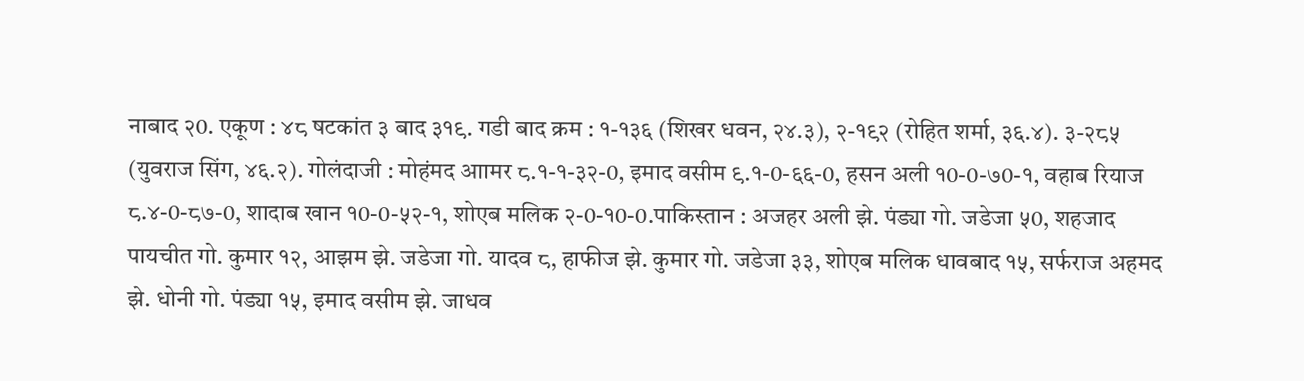नाबाद २0. एकूण : ४८ षटकांत ३ बाद ३१९. गडी बाद क्रम : १-१३६ (शिखर धवन, २४.३), २-१९२ (रोहित शर्मा, ३६.४). ३-२८५ (युवराज सिंग, ४६.२). गोलंदाजी : मोहंमद आामर ८.१-१-३२-0, इमाद वसीम ९.१-0-६६-0, हसन अली १0-0-७0-१, वहाब रियाज ८.४-0-८७-0, शादाब खान १0-0-५२-१, शोएब मलिक २-0-१0-0.पाकिस्तान : अजहर अली झे. पंड्या गो. जडेजा ५0, शहजाद पायचीत गो. कुमार १२, आझम झे. जडेजा गो. यादव ८, हाफीज झे. कुमार गो. जडेजा ३३, शोएब मलिक धावबाद १५, सर्फराज अहमद झे. धोनी गो. पंड्या १५, इमाद वसीम झे. जाधव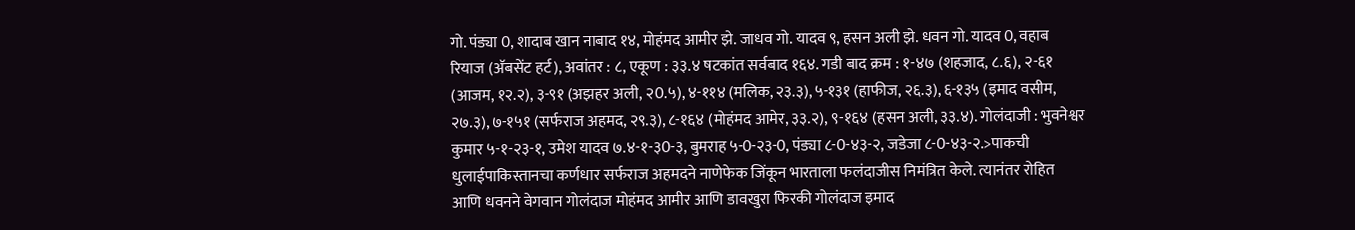गो. पंड्या 0, शादाब खान नाबाद १४, मोहंमद आमीर झे. जाधव गो. यादव ९, हसन अली झे. धवन गो. यादव 0, वहाब रियाज (अ‍ॅबसेंट हर्ट), अवांतर : ८, एकूण : ३३.४ षटकांत सर्वबाद १६४. गडी बाद क्रम : १-४७ (शहजाद, ८.६), २-६१ (आजम, १२.२), ३-९१ (अझहर अली, २0.५), ४-११४ (मलिक, २३.३), ५-१३१ (हाफीज, २६.३), ६-१३५ (इमाद वसीम, २७.३), ७-१५१ (सर्फराज अहमद, २९.३), ८-१६४ (मोहंमद आमेर, ३३.२), ९-१६४ (हसन अली, ३३.४). गोलंदाजी : भुवनेश्वर कुमार ५-१-२३-१, उमेश यादव ७.४-१-३0-३, बुमराह ५-0-२३-0, पंड्या ८-0-४३-२, जडेजा ८-0-४३-२.>पाकची धुलाईपाकिस्तानचा कर्णधार सर्फराज अहमदने नाणेफेक जिंकून भारताला फलंदाजीस निमंत्रित केले. त्यानंतर रोहित आणि धवनने वेगवान गोलंदाज मोहंमद आमीर आणि डावखुरा फिरकी गोलंदाज इमाद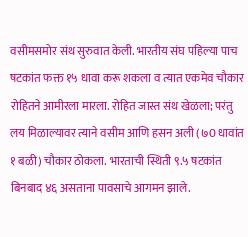वसीमसमोर संथ सुरुवात केली. भारतीय संघ पहिल्या पाच षटकांत फक्त १५ धावा करू शकला व त्यात एकमेव चौकार रोहितने आमीरला मारला. रोहित जास्त संथ खेळला; परंतु लय मिळाल्यावर त्याने वसीम आणि हसन अली (७0 धावांत १ बळी) चौकार ठोकला. भारताची स्थिती ९.५ षटकांत बिनबाद ४६ असताना पावसाचे आगमन झाले.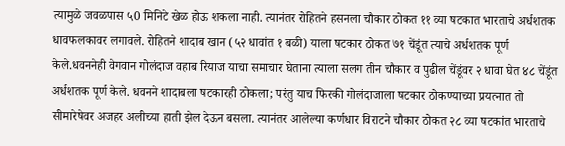त्यामुळे जवळपास ५0 मिनिटे खेळ होऊ शकला नाही. त्यानंतर रोहितने हसनला चौकार ठोकत ११ व्या षटकात भारताचे अर्धशतक धावफलकावर लगावले. रोहितने शादाब खान (५२ धावांत १ बळी) याला षटकार ठोकत ७१ चेंडूंत त्याचे अर्धशतक पूर्ण केले.धवननेही वेगवान गोलंदाज वहाब रियाज याचा समाचार घेताना त्याला सलग तीन चौकार व पुढील चेंडूंवर २ धावा घेत ४८ चेंडूंत अर्धशतक पूर्ण केले. धवनने शादाबला षटकारही ठोकला; परंतु याच फिरकी गोलंदाजाला षटकार ठोकण्याच्या प्रयत्नात तो सीमारेषेवर अजहर अलीच्या हाती झेल देऊन बसला. त्यानंतर आलेल्या कर्णधार विराटने चौकार ठोकत २८ व्या षटकांत भारताचे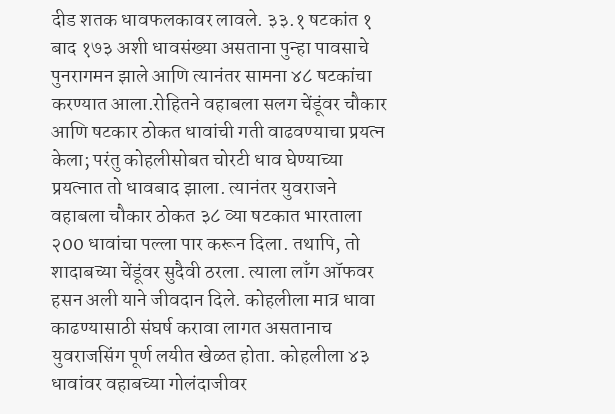दीड शतक धावफलकावर लावले. ३३.१ षटकांत १ बाद १७३ अशी धावसंख्या असताना पुन्हा पावसाचे पुनरागमन झाले आणि त्यानंतर सामना ४८ षटकांचा करण्यात आला.रोहितने वहाबला सलग चेंडूंवर चौकार आणि षटकार ठोकत धावांची गती वाढवण्याचा प्रयत्न केला; परंतु कोहलीसोबत चोरटी धाव घेण्याच्या प्रयत्नात तो धावबाद झाला. त्यानंतर युवराजने वहाबला चौकार ठोकत ३८ व्या षटकात भारताला २00 धावांचा पल्ला पार करून दिला. तथापि, तो शादाबच्या चेंडूंवर सुदैवी ठरला. त्याला लाँग ऑफवर हसन अली याने जीवदान दिले. कोहलीला मात्र धावा काढण्यासाठी संघर्ष करावा लागत असतानाच युवराजसिंग पूर्ण लयीत खेळत होता. कोहलीला ४३ धावांवर वहाबच्या गोलंदाजीवर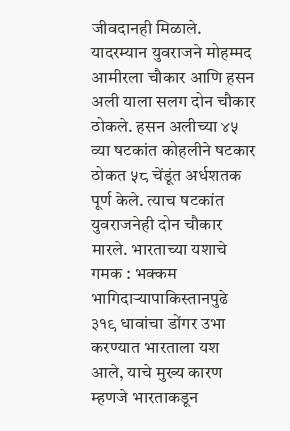जीवदानही मिळाले. यादरम्यान युवराजने मोहम्मद आमीरला चौकार आणि हसन अली याला सलग दोन चौकार ठोकले. हसन अलीच्या ४५ व्या षटकांत कोहलीने षटकार ठोकत ५८ चेंडूंत अर्धशतक पूर्ण केले. त्याच षटकांत युवराजनेही दोन चौकार मारले. भारताच्या यशाचे गमक : भक्कम भागिदाऱ्यापाकिस्तानपुढे ३१९ धावांचा डोंगर उभा करण्यात भारताला यश आले, याचे मुख्य कारण म्हणजे भारताकडून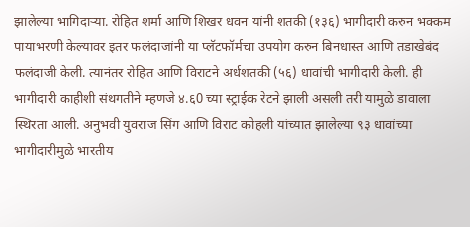झालेल्या भागिदाऱ्या. रोहित शर्मा आणि शिखर धवन यांनी शतकी (१३६) भागीदारी करुन भक्कम पायाभरणी केल्यावर इतर फलंदाजांनी या प्लॅटफॉर्मचा उपयोग करुन बिनधास्त आणि तडाखेबंद फलंदाजी केली. त्यानंतर रोहित आणि विराटने अर्धशतकी (५६) धावांची भागीदारी केली. ही भागीदारी काहीशी संथगतीने म्हणजे ४.६0 च्या स्ट्राईक रेटने झाली असली तरी यामुळे डावाला स्थिरता आली. अनुभवी युवराज सिंग आणि विराट कोहली यांच्यात झालेल्या ९३ धावांच्या भागीदारीमुळे भारतीय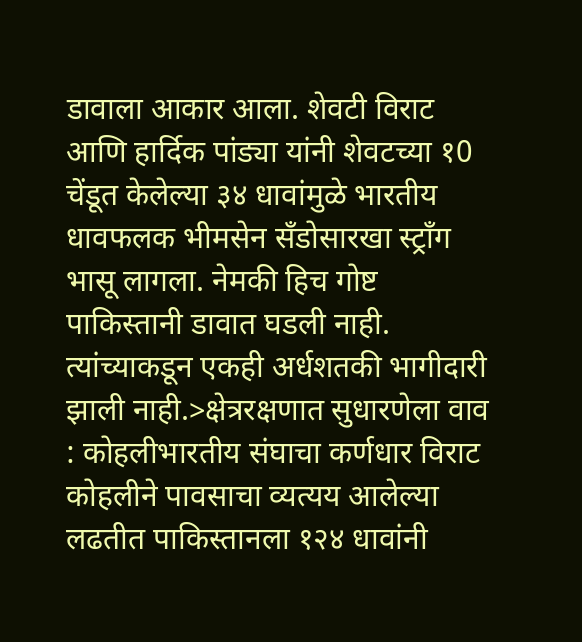डावाला आकार आला. शेवटी विराट आणि हार्दिक पांड्या यांनी शेवटच्या १0 चेंडूत केलेल्या ३४ धावांमुळे भारतीय धावफलक भीमसेन सँडोसारखा स्ट्राँग भासू लागला. नेमकी हिच गोष्ट पाकिस्तानी डावात घडली नाही. त्यांच्याकडून एकही अर्धशतकी भागीदारी झाली नाही.>क्षेत्ररक्षणात सुधारणेला वाव : कोहलीभारतीय संघाचा कर्णधार विराट कोहलीने पावसाचा व्यत्यय आलेल्या लढतीत पाकिस्तानला १२४ धावांनी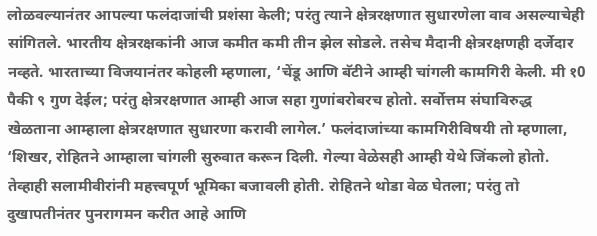लोळवल्यानंतर आपल्या फलंदाजांची प्रशंसा केली; परंतु त्याने क्षेत्ररक्षणात सुधारणेला वाव असल्याचेही सांगितले. भारतीय क्षेत्ररक्षकांनी आज कमीत कमी तीन झेल सोडले. तसेच मैदानी क्षेत्ररक्षणही दर्जेदार नव्हते. भारताच्या विजयानंतर कोहली म्हणाला, ‘चेंडू आणि बॅटीने आम्ही चांगली कामगिरी केली. मी १0 पैकी ९ गुण देईल; परंतु क्षेत्ररक्षणात आम्ही आज सहा गुणांबरोबरच होतो. सर्वोत्तम संघाविरुद्ध खेळताना आम्हाला क्षेत्ररक्षणात सुधारणा करावी लागेल.’ फलंदाजांच्या कामगिरीविषयी तो म्हणाला, ‘शिखर, रोहितने आम्हाला चांगली सुरुवात करून दिली. गेल्या वेळेसही आम्ही येथे जिंकलो होतो. तेव्हाही सलामीवीरांनी महत्त्वपूर्ण भूमिका बजावली होती. रोहितने थोडा वेळ घेतला; परंतु तो दुखापतीनंतर पुनरागमन करीत आहे आणि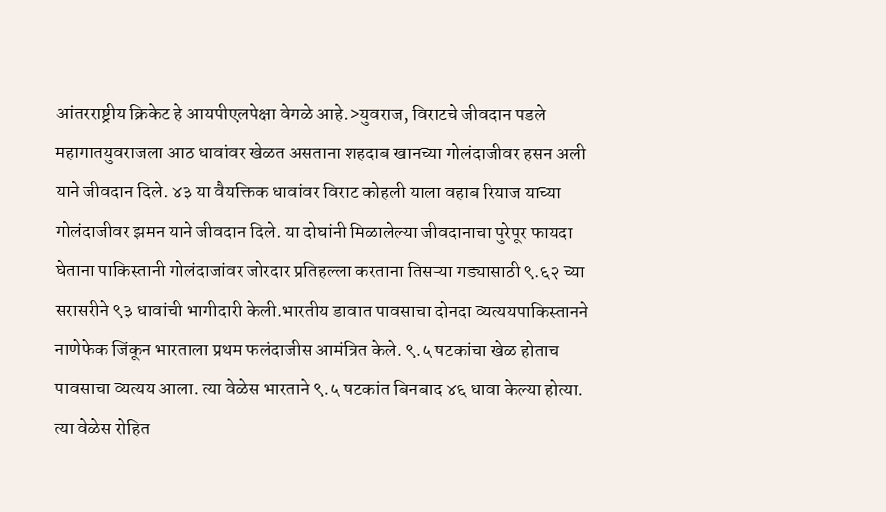आंतरराष्ट्रीय क्रिकेट हे आयपीएलपेक्षा वेगळे आहे.>युवराज, विराटचे जीवदान पडले महागातयुवराजला आठ धावांवर खेळत असताना शहदाब खानच्या गोलंदाजीवर हसन अली याने जीवदान दिले. ४३ या वैयक्तिक धावांवर विराट कोहली याला वहाब रियाज याच्या गोलंदाजीवर झमन याने जीवदान दिले. या दोघांनी मिळालेल्या जीवदानाचा पुरेपूर फायदा घेताना पाकिस्तानी गोलंदाजांवर जोरदार प्रतिहल्ला करताना तिसऱ्या गड्यासाठी ९.६२ च्या सरासरीने ९३ धावांची भागीदारी केली.भारतीय डावात पावसाचा दोनदा व्यत्ययपाकिस्तानने नाणेफेक जिंकून भारताला प्रथम फलंदाजीस आमंत्रित केले. ९.५ षटकांचा खेळ होताच पावसाचा व्यत्यय आला. त्या वेळेस भारताने ९.५ षटकांत बिनबाद ४६ धावा केल्या होत्या. त्या वेळेस रोहित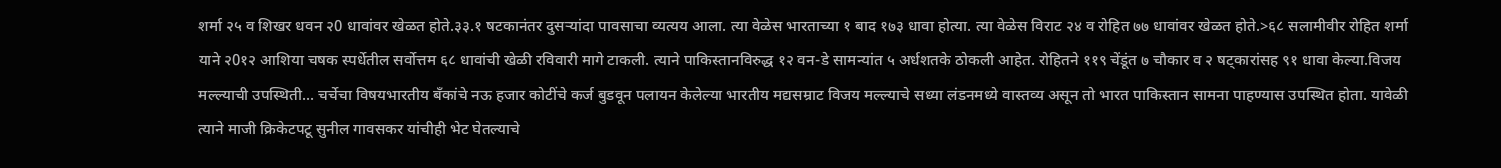शर्मा २५ व शिखर धवन २0 धावांवर खेळत होते.३३.१ षटकानंतर दुसऱ्यांदा पावसाचा व्यत्यय आला. त्या वेळेस भारताच्या १ बाद १७३ धावा होत्या. त्या वेळेस विराट २४ व रोहित ७७ धावांवर खेळत होते.>६८ सलामीवीर रोहित शर्मा याने २0१२ आशिया चषक स्पर्धेतील सर्वोत्तम ६८ धावांची खेळी रविवारी मागे टाकली. त्याने पाकिस्तानविरुद्ध १२ वन-डे सामन्यांत ५ अर्धशतके ठोकली आहेत. रोहितने ११९ चेंडूंत ७ चौकार व २ षट्कारांसह ९१ धावा केल्या.विजय मल्ल्याची उपस्थिती... चर्चेचा विषयभारतीय बँकांचे नऊ हजार कोटींचे कर्ज बुडवून पलायन केलेल्या भारतीय मद्यसम्राट विजय मल्ल्याचे सध्या लंडनमध्ये वास्तव्य असून तो भारत पाकिस्तान सामना पाहण्यास उपस्थित होता. यावेळी त्याने माजी क्रिकेटपटू सुनील गावसकर यांचीही भेट घेतल्याचे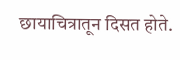छायाचित्रातून दिसत होते.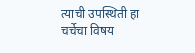त्याची उपस्थिती हा चर्चेचा विषय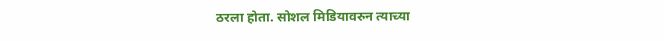ठरला होता. सोशल मिडियावरुन त्याच्या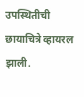उपस्थितीची छायाचित्रे व्हायरल झाली.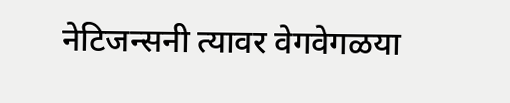नेटिजन्सनी त्यावर वेगवेगळया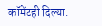कॉमेंटही दिल्या.